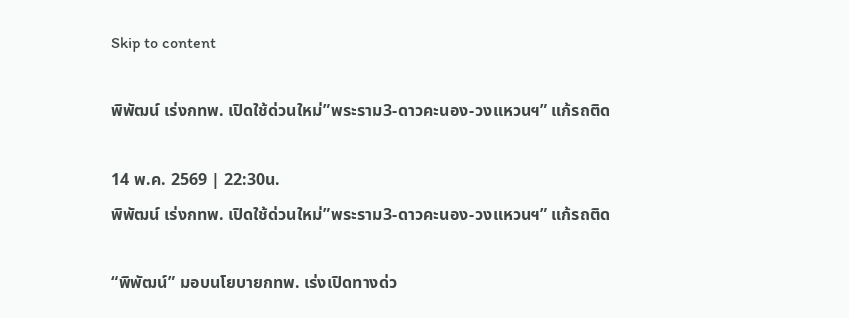Skip to content

พิพัฒน์ เร่งกทพ. เปิดใช้ด่วนใหม่”พระราม3-ดาวคะนอง-วงแหวนฯ” แก้รถติด

14 พ.ค. 2569 | 22:30น.
พิพัฒน์ เร่งกทพ. เปิดใช้ด่วนใหม่”พระราม3-ดาวคะนอง-วงแหวนฯ” แก้รถติด

“พิพัฒน์” มอบนโยบายกทพ. เร่งเปิดทางด่ว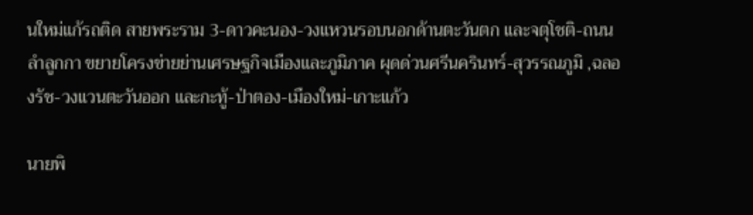นใหม่แก้รถติด สายพระราม 3-ดาวคะนอง-วงแหวนรอบนอกด้านตะวันตก และจตุโชติ-ถนนลำลูกกา ขยายโครงข่ายย่านเศรษฐกิจเมืองและภูมิภาค ผุดด่วนศรีนครินทร์-สุวรรณภูมิ ,ฉลองรัช-วงแวนตะวันออก และกะทู้-ป่าตอง-เมืองใหม่-เกาะแก้ว

นายพิ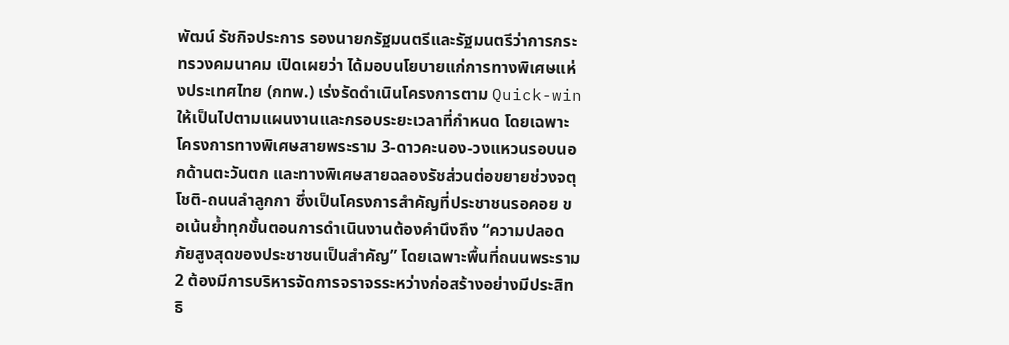พัฒน์ รัชกิจประการ รองนายกรัฐมนตรีและรัฐมนตรีว่าการกระทรวงคมนาคม เปิดเผยว่า ได้มอบนโยบายแก่การทางพิเศษแห่งประเทศไทย (กทพ.) เร่งรัดดำเนินโครงการตาม Quick-win ให้เป็นไปตามแผนงานและกรอบระยะเวลาที่กำหนด โดยเฉพาะโครงการทางพิเศษสายพระราม 3-ดาวคะนอง-วงแหวนรอบนอกด้านตะวันตก และทางพิเศษสายฉลองรัชส่วนต่อขยายช่วงจตุโชติ-ถนนลำลูกกา ซึ่งเป็นโครงการสำคัญที่ประชาชนรอคอย ขอเน้นย้ำทุกขั้นตอนการดำเนินงานต้องคำนึงถึง “ความปลอดภัยสูงสุดของประชาชนเป็นสำคัญ” โดยเฉพาะพื้นที่ถนนพระราม 2 ต้องมีการบริหารจัดการจราจรระหว่างก่อสร้างอย่างมีประสิทธิ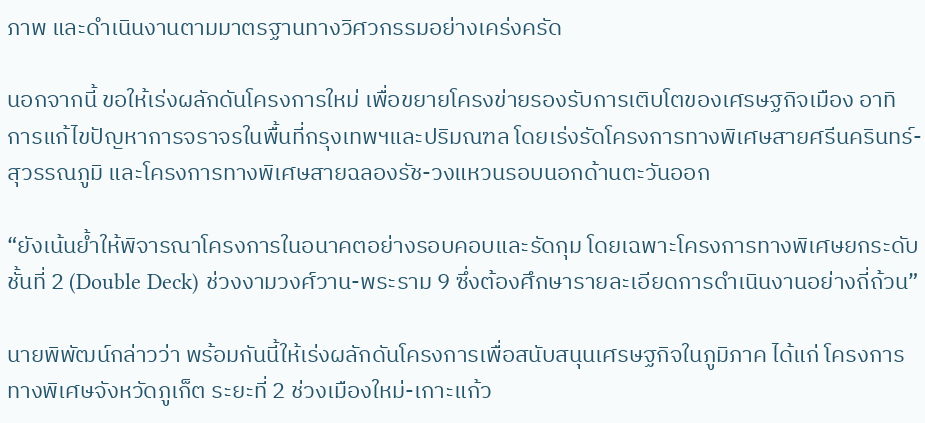ภาพ และดำเนินงานตามมาตรฐานทางวิศวกรรมอย่างเคร่งครัด

นอกจากนี้ ขอให้เร่งผลักดันโครงการใหม่ เพื่อขยายโครงข่ายรองรับการเติบโตของเศรษฐกิจเมือง อาทิ การแก้ไขปัญหาการจราจรในพื้นที่กรุงเทพฯและปริมณฑล โดยเร่งรัดโครงการทางพิเศษสายศรีนครินทร์- สุวรรณภูมิ และโครงการทางพิเศษสายฉลองรัช-วงแหวนรอบนอกด้านตะวันออก

“ยังเน้นย้ำให้พิจารณาโครงการในอนาคตอย่างรอบคอบและรัดกุม โดยเฉพาะโครงการทางพิเศษยกระดับชั้นที่ 2 (Double Deck) ช่วงงามวงศ์วาน-พระราม 9 ซึ่งต้องศึกษารายละเอียดการดำเนินงานอย่างถี่ถ้วน”

นายพิพัฒน์กล่าวว่า พร้อมกันนี้ให้เร่งผลักดันโครงการเพื่อสนับสนุนเศรษฐกิจในภูมิภาค ได้แก่ โครงการทางพิเศษจังหวัดภูเก็ต ระยะที่ 2 ช่วงเมืองใหม่-เกาะแก้ว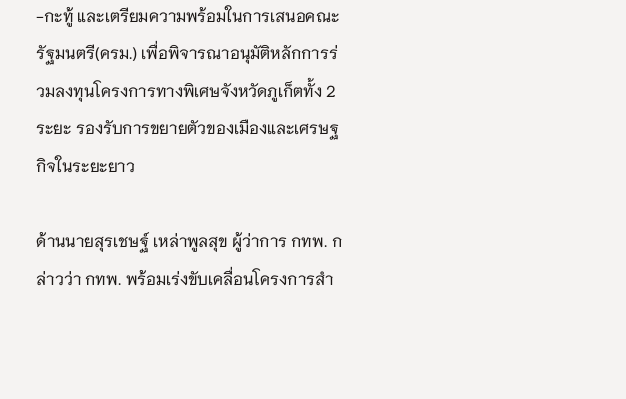-กะทู้ และเตรียมความพร้อมในการเสนอคณะรัฐมนตรี(ครม.) เพื่อพิจารณาอนุมัติหลักการร่วมลงทุนโครงการทางพิเศษจังหวัดภูเก็ตทั้ง 2 ระยะ รองรับการขยายตัวของเมืองและเศรษฐกิจในระยะยาว

ด้านนายสุรเชษฐ์ เหล่าพูลสุข ผู้ว่าการ กทพ. กล่าวว่า กทพ. พร้อมเร่งขับเคลื่อนโครงการสำ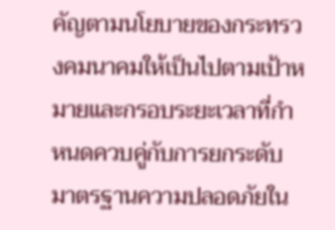คัญตามนโยบายของกระทรวงคมนาคมให้เป็นไปตามเป้าหมายและกรอบระยะเวลาที่กำหนดควบคู่กับการยกระดับมาตรฐานความปลอดภัยใน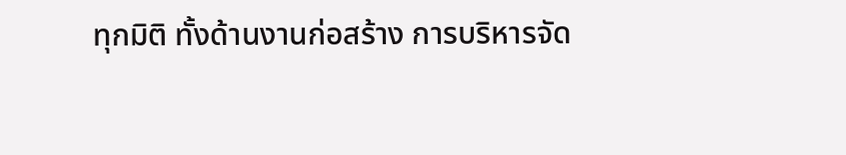ทุกมิติ ทั้งด้านงานก่อสร้าง การบริหารจัด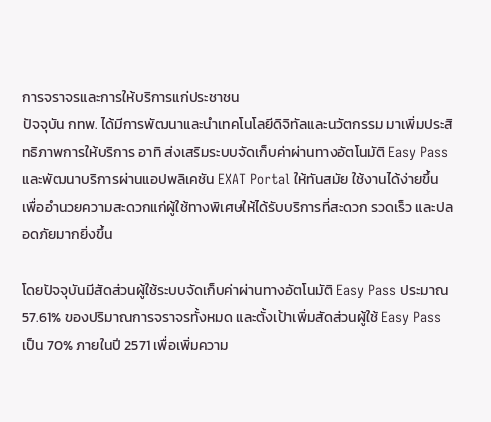การจราจรและการให้บริการแก่ประชาชน
ปัจจุบัน กทพ. ได้มีการพัฒนาและนำเทคโนโลยีดิจิทัลและนวัตกรรม มาเพิ่มประสิทธิภาพการให้บริการ อาทิ ส่งเสริมระบบจัดเก็บค่าผ่านทางอัตโนมัติ Easy Pass และพัฒนาบริการผ่านแอปพลิเคชัน EXAT Portal ให้ทันสมัย ใช้งานได้ง่ายขึ้น เพื่ออำนวยความสะดวกแก่ผู้ใช้ทางพิเศษให้ได้รับบริการที่สะดวก รวดเร็ว และปลอดภัยมากยิ่งขึ้น

โดยปัจจุบันมีสัดส่วนผู้ใช้ระบบจัดเก็บค่าผ่านทางอัตโนมัติ Easy Pass ประมาณ 57.61% ของปริมาณการจราจรทั้งหมด และตั้งเป้าเพิ่มสัดส่วนผู้ใช้ Easy Pass เป็น 70% ภายในปี 2571 เพื่อเพิ่มความ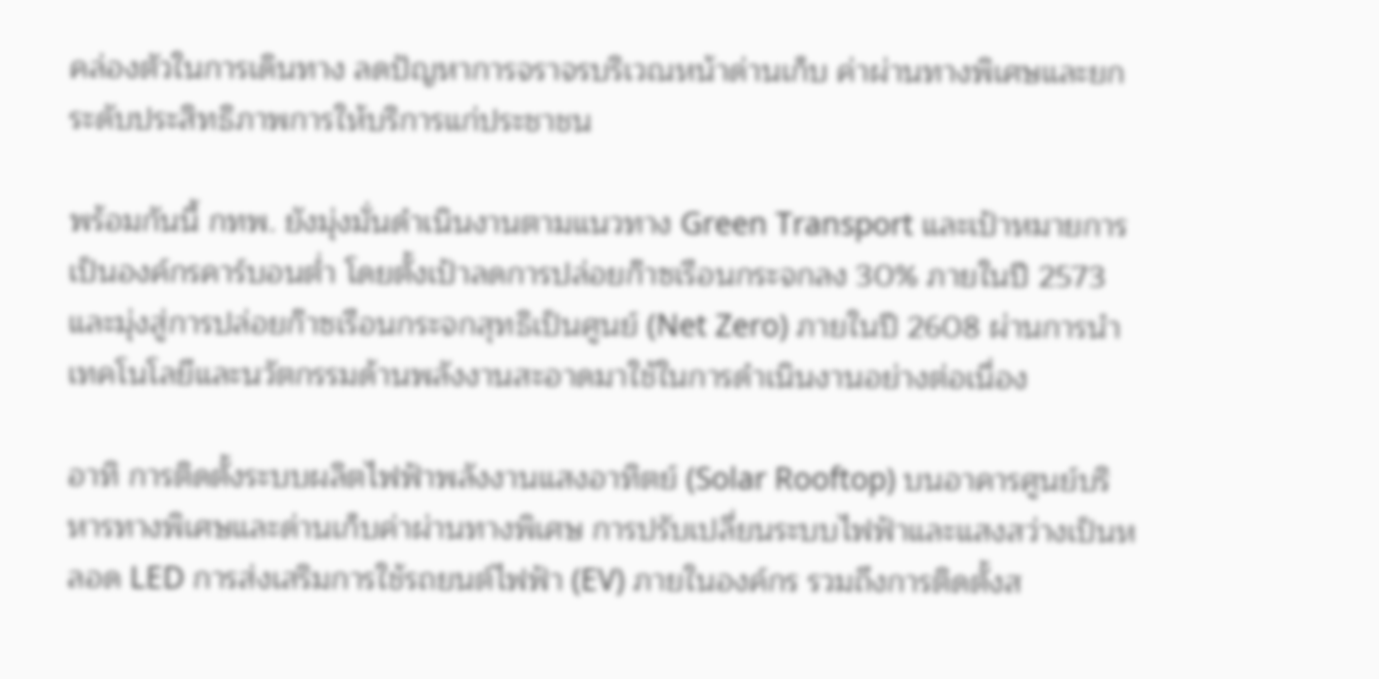คล่องตัวในการเดินทาง ลดปัญหาการจราจรบริเวณหน้าด่านเก็บ ค่าผ่านทางพิเศษและยกระดับประสิทธิภาพการให้บริการแก่ประชาชน

พร้อมกันนี้ กทพ. ยังมุ่งมั่นดำเนินงานตามแนวทาง Green Transport และเป้าหมายการเป็นองค์กรคาร์บอนต่ำ โดยตั้งเป้าลดการปล่อยก๊าซเรือนกระจกลง 30% ภายในปี 2573 และมุ่งสู่การปล่อยก๊าซเรือนกระจกสุทธิเป็นศูนย์ (Net Zero) ภายในปี 2608 ผ่านการนำเทคโนโลยีและนวัตกรรมด้านพลังงานสะอาดมาใช้ในการดำเนินงานอย่างต่อเนื่อง

อาทิ การติดตั้งระบบผลิตไฟฟ้าพลังงานแสงอาทิตย์ (Solar Rooftop) บนอาคารศูนย์บริหารทางพิเศษและด่านเก็บค่าผ่านทางพิเศษ การปรับเปลี่ยนระบบไฟฟ้าและแสงสว่างเป็นหลอด LED การส่งเสริมการใช้รถยนต์ไฟฟ้า (EV) ภายในองค์กร รวมถึงการติดตั้งส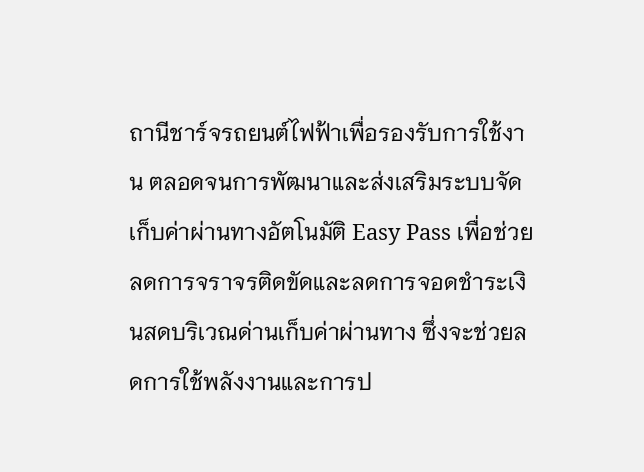ถานีชาร์จรถยนต์ไฟฟ้าเพื่อรองรับการใช้งาน ตลอดจนการพัฒนาและส่งเสริมระบบจัดเก็บค่าผ่านทางอัตโนมัติ Easy Pass เพื่อช่วยลดการจราจรติดขัดและลดการจอดชำระเงินสดบริเวณด่านเก็บค่าผ่านทาง ซึ่งจะช่วยลดการใช้พลังงานและการป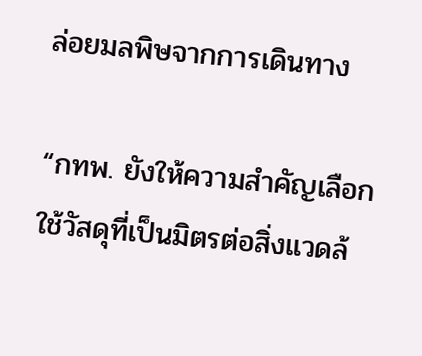ล่อยมลพิษจากการเดินทาง

“กทพ. ยังให้ความสำคัญเลือกใช้วัสดุที่เป็นมิตรต่อสิ่งแวดล้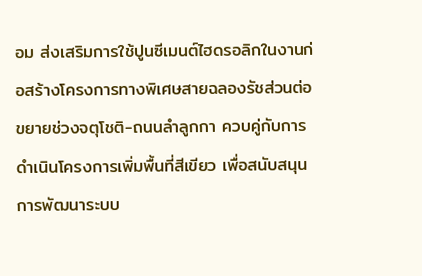อม ส่งเสริมการใช้ปูนซีเมนต์ไฮดรอลิกในงานก่อสร้างโครงการทางพิเศษสายฉลองรัชส่วนต่อขยายช่วงจตุโชติ-ถนนลำลูกกา ควบคู่กับการดำเนินโครงการเพิ่มพื้นที่สีเขียว เพื่อสนับสนุนการพัฒนาระบบ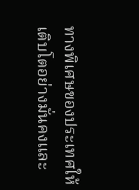ทางพิเศษของประเทศให้เติบโตอย่างมั่นคงและ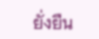ยั่งยืน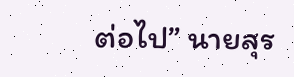ต่อไป” นายสุร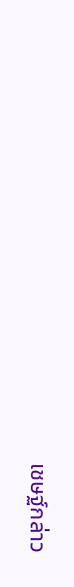เชษฐ์กล่าว